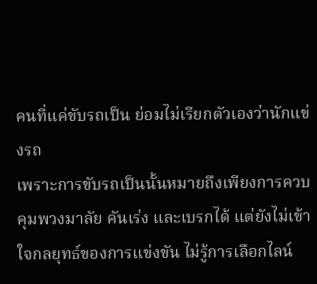คนที่แค่ขับรถเป็น ย่อมไม่เรียกตัวเองว่านักแข่งรถ
เพราะการขับรถเป็นนั้นหมายถึงเพียงการควบคุมพวงมาลัย คันเร่ง และเบรกได้ แต่ยังไม่เข้าใจกลยุทธ์ของการแข่งขัน ไม่รู้การเลือกไลน์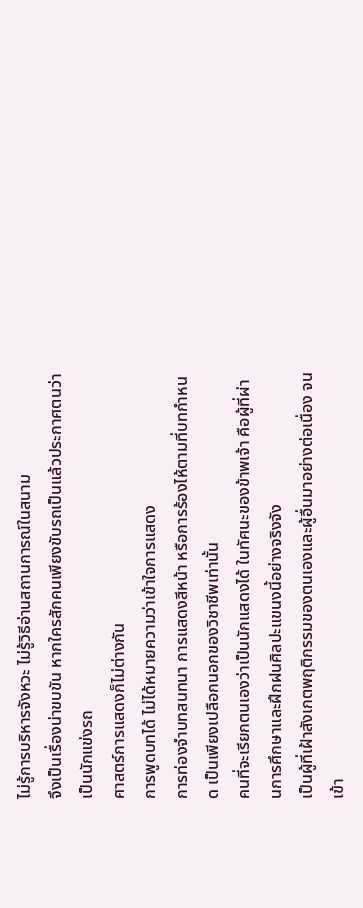ไม่รู้การบริหารจังหวะ ไม่รู้วิธีอ่านสถานการณ์ในสนาม
จึงเป็นเรื่องน่าขบขัน หากใครสักคนเพียงขับรถเป็นแล้วประกาศตนว่าเป็นนักแข่งรถ
ศาสตร์การแสดงก็ไม่ต่างกัน
การพูดบทได้ ไม่ได้หมายความว่าเข้าใจการแสดง
การท่องจำบทสนทนา การแสดงสีหน้า หรือการร้องไห้ตามที่บทกำหนด เป็นเพียงเปลือกนอกของวิชาชีพเท่านั้น
คนที่จะเรียกตนเองว่าเป็นนักแสดงได้ ในทัศนะของข้าพเจ้า คือผู้ที่ผ่านการศึกษาและฝึกฝนศิลปะแขนงนี้อย่างจริงจัง
เป็นผู้ที่เฝ้าสังเกตพฤติกรรมของตนเองและผู้อื่นมาอย่างต่อเนื่อง จนเข้า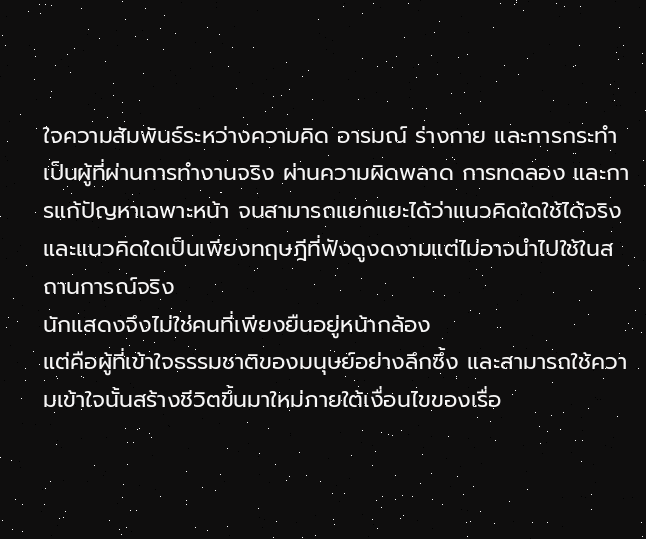ใจความสัมพันธ์ระหว่างความคิด อารมณ์ ร่างกาย และการกระทำ
เป็นผู้ที่ผ่านการทำงานจริง ผ่านความผิดพลาด การทดลอง และการแก้ปัญหาเฉพาะหน้า จนสามารถแยกแยะได้ว่าแนวคิดใดใช้ได้จริง และแนวคิดใดเป็นเพียงทฤษฎีที่ฟังดูงดงามแต่ไม่อาจนำไปใช้ในสถานการณ์จริง
นักแสดงจึงไม่ใช่คนที่เพียงยืนอยู่หน้ากล้อง
แต่คือผู้ที่เข้าใจธรรมชาติของมนุษย์อย่างลึกซึ้ง และสามารถใช้ความเข้าใจนั้นสร้างชีวิตขึ้นมาใหม่ภายใต้เงื่อนไขของเรื่อ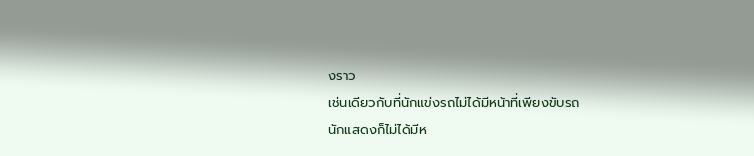งราว
เช่นเดียวกับที่นักแข่งรถไม่ได้มีหน้าที่เพียงขับรถ
นักแสดงก็ไม่ได้มีห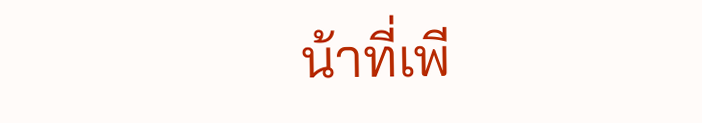น้าที่เพี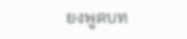ยงพูดบท